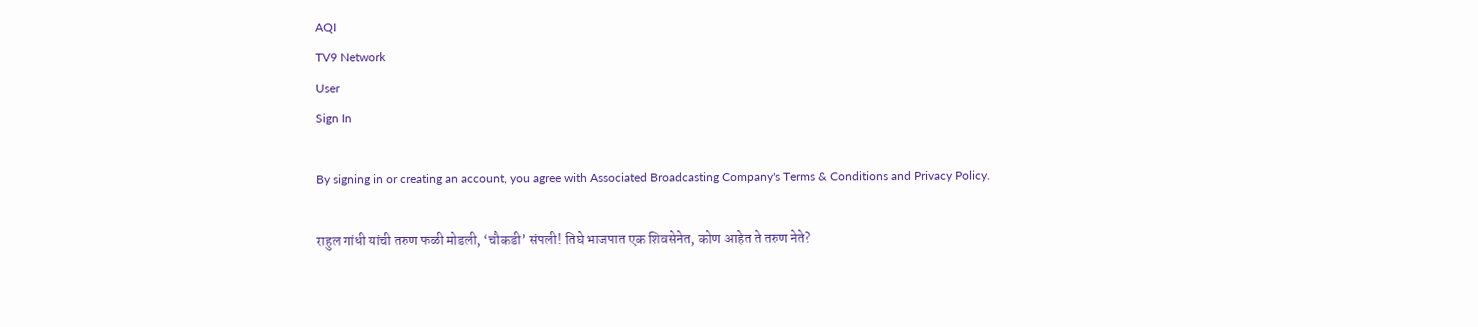AQI
TV9 Network
User
Sign In

By signing in or creating an account, you agree with Associated Broadcasting Company's Terms & Conditions and Privacy Policy.

राहुल गांधी यांची तरुण फळी मोडली, ‘चौकडी’ संपली! तिघे भाजपात एक शिवसेनेत, कोण आहेत ते तरुण नेते?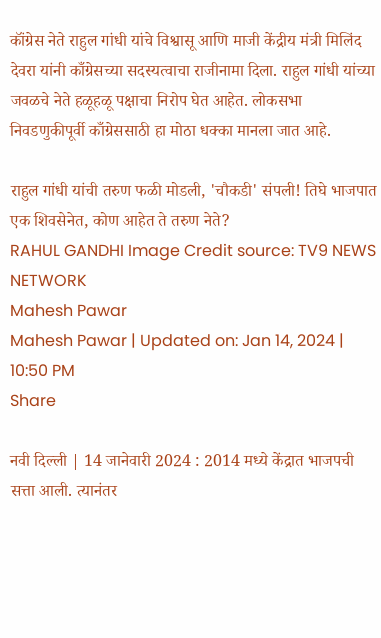कॉंग्रेस नेते राहुल गांधी यांचे विश्वासू आणि माजी केंद्रीय मंत्री मिलिंद देवरा यांनी काँग्रेसच्या सदस्यत्वाचा राजीनामा दिला. राहुल गांधी यांच्या जवळचे नेते हळूहळू पक्षाचा निरोप घेत आहेत. लोकसभा निवडणुकीपूर्वी काँग्रेससाठी हा मोठा धक्का मानला जात आहे.

राहुल गांधी यांची तरुण फळी मोडली, 'चौकडी' संपली! तिघे भाजपात एक शिवसेनेत, कोण आहेत ते तरुण नेते?
RAHUL GANDHI Image Credit source: TV9 NEWS NETWORK
Mahesh Pawar
Mahesh Pawar | Updated on: Jan 14, 2024 | 10:50 PM
Share

नवी दिल्ली | 14 जानेवारी 2024 : 2014 मध्ये केंद्रात भाजपची सत्ता आली. त्यानंतर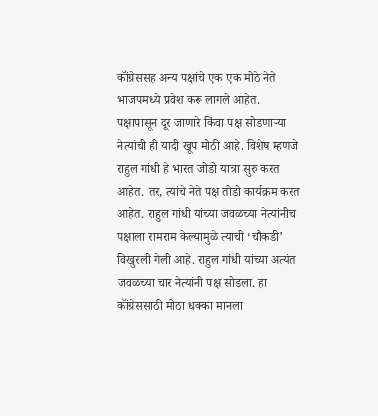कॉंग्रेससह अन्य पक्षांचे एक एक मोठे नेते भाजपमध्ये प्रवेश करू लागले आहेत. पक्षापासून दूर जाणारे किंवा पक्ष सोडणाऱ्या नेत्यांची ही यादी खूप मोठी आहे. विशेष म्हणजे राहुल गांधी हे भारत जोडो यात्रा सुरु करत आहेत. तर, त्यांचे नेते पक्ष तोडो कार्यक्रम करत आहेत. राहुल गांधी यांच्या जवळच्या नेत्यांनीच पक्षाला रामराम केल्यामुळे त्याची ‘चौकडी’ विखुरली गेली आहे. राहुल गांधी यांच्या अत्यंत जवळच्या चार नेत्यांनी पक्ष सोडला. हा कॉंग्रेससाठी मोठा धक्का मानला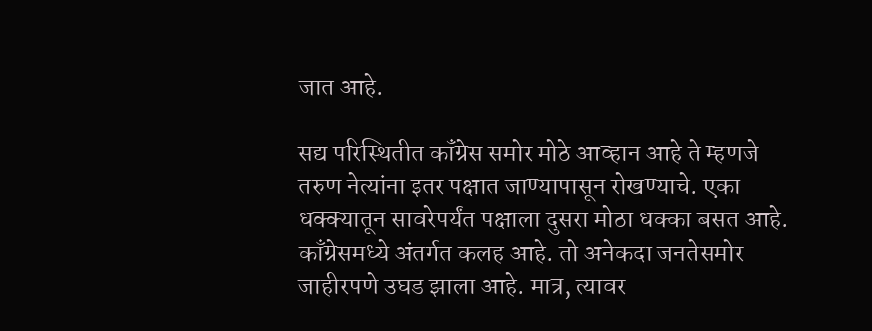जात आहे.

सद्य परिस्थितीत कॉंग्रेस समोर मोठे आव्हान आहे ते म्हणजे तरुण नेत्यांना इतर पक्षात जाण्यापासून रोखण्याचे. एका धक्क्यातून सावरेपर्यंत पक्षाला दुसरा मोठा धक्का बसत आहे. काँग्रेसमध्ये अंतर्गत कलह आहे. तो अनेकदा जनतेसमोर जाहीरपणे उघड झाला आहे. मात्र, त्यावर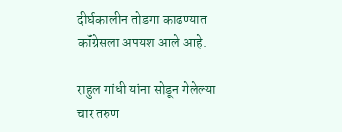दीर्घकालीन तोडगा काढण्यात कॉंग्रेसला अपयश आले आहे.

राहुल गांधी यांना सोडून गेलेल्या चार तरुण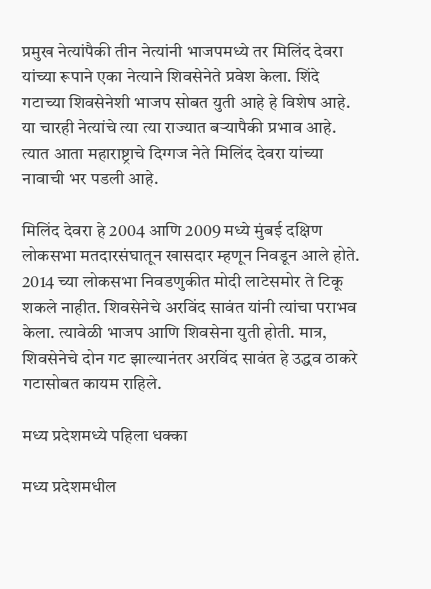प्रमुख नेत्यांपैकी तीन नेत्यांनी भाजपमध्ये तर मिलिंद देवरा यांच्या रूपाने एका नेत्याने शिवसेनेते प्रवेश केला. शिंदे गटाच्या शिवसेनेशी भाजप सोबत युती आहे हे विशेष आहे. या चारही नेत्यांचे त्या त्या राज्यात बऱ्यापैकी प्रभाव आहे. त्यात आता महाराष्ट्राचे दिग्गज नेते मिलिंद देवरा यांच्या नावाची भर पडली आहे.

मिलिंद देवरा हे 2004 आणि 2009 मध्ये मुंबई दक्षिण लोकसभा मतदारसंघातून खासदार म्हणून निवडून आले होते. 2014 च्या लोकसभा निवडणुकीत मोदी लाटेसमोर ते टिकू शकले नाहीत. शिवसेनेचे अरविंद सावंत यांनी त्यांचा पराभव केला. त्यावेळी भाजप आणि शिवसेना युती होती. मात्र, शिवसेनेचे दोन गट झाल्यानंतर अरविंद सावंत हे उद्धव ठाकरे गटासोबत कायम राहिले.

मध्य प्रदेशमध्ये पहिला धक्का

मध्य प्रदेशमधील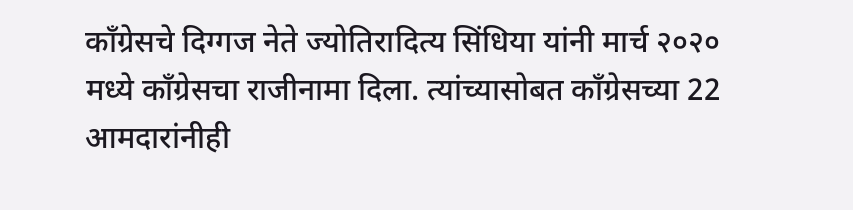काँग्रेसचे दिग्गज नेते ज्योतिरादित्य सिंधिया यांनी मार्च २०२० मध्ये काँग्रेसचा राजीनामा दिला. त्यांच्यासोबत काँग्रेसच्या 22 आमदारांनीही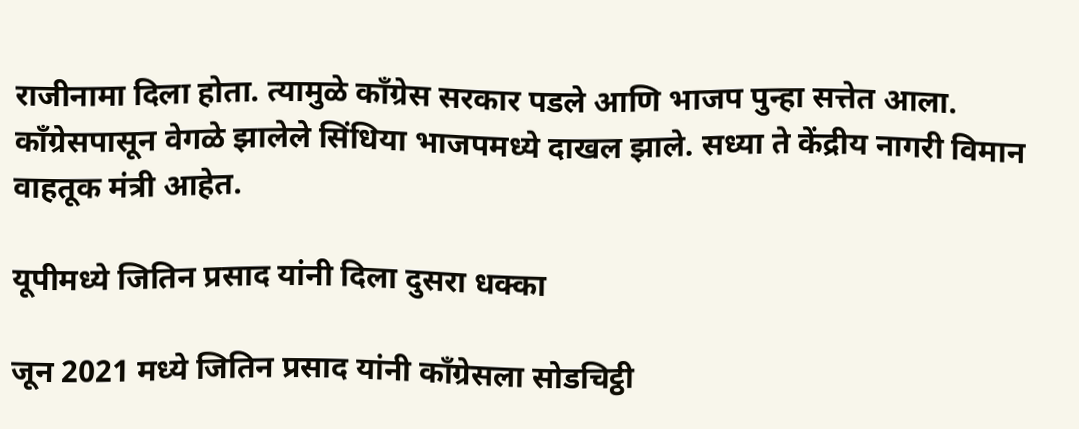राजीनामा दिला होता. त्यामुळे कॉंग्रेस सरकार पडले आणि भाजप पुन्हा सत्तेत आला. काँग्रेसपासून वेगळे झालेले सिंधिया भाजपमध्ये दाखल झाले. सध्या ते केंद्रीय नागरी विमान वाहतूक मंत्री आहेत.

यूपीमध्ये जितिन प्रसाद यांनी दिला दुसरा धक्का

जून 2021 मध्ये जितिन प्रसाद यांनी काँग्रेसला सोडचिट्ठी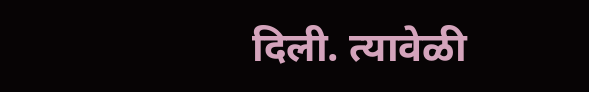दिली. त्यावेळी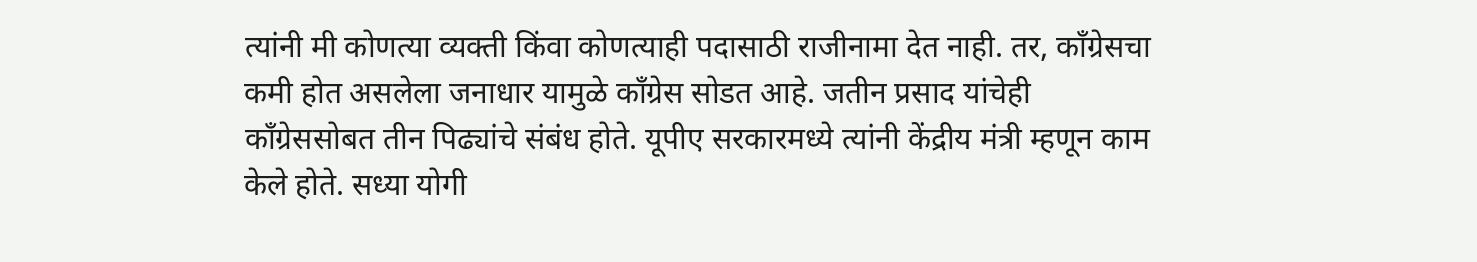त्यांनी मी कोणत्या व्यक्ती किंवा कोणत्याही पदासाठी राजीनामा देत नाही. तर, काँग्रेसचा कमी होत असलेला जनाधार यामुळे काँग्रेस सोडत आहे. जतीन प्रसाद यांचेही कॉंग्रेससोबत तीन पिढ्यांचे संबंध होते. यूपीए सरकारमध्ये त्यांनी केंद्रीय मंत्री म्हणून काम केले होते. सध्या योगी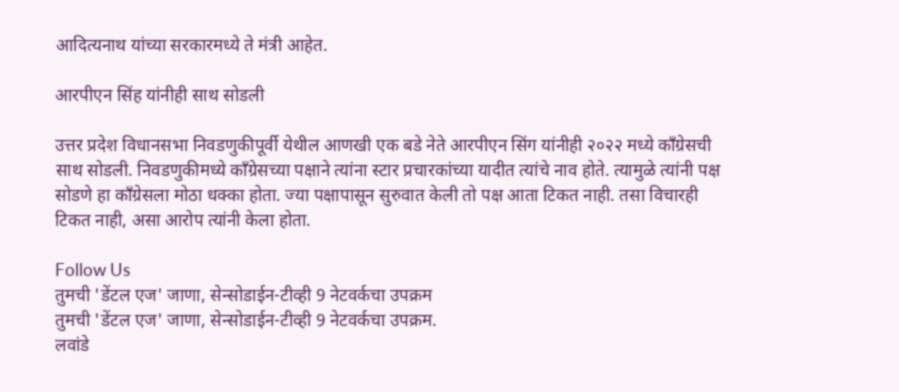आदित्यनाथ यांच्या सरकारमध्ये ते मंत्री आहेत.

आरपीएन सिंह यांनीही साथ सोडली

उत्तर प्रदेश विधानसभा निवडणुकीपूर्वी येथील आणखी एक बडे नेते आरपीएन सिंग यांनीही २०२२ मध्ये काँग्रेसची साथ सोडली. निवडणुकीमध्ये कॉंग्रेसच्या पक्षाने त्यांना स्टार प्रचारकांच्या यादीत त्यांचे नाव होते. त्यामुळे त्यांनी पक्ष सोडणे हा कॉंग्रेसला मोठा धक्का होता. ज्या पक्षापासून सुरुवात केली तो पक्ष आता टिकत नाही. तसा विचारही टिकत नाही, असा आरोप त्यांनी केला होता.

Follow Us
तुमची 'डेंटल एज' जाणा, सेन्सोडाईन-टीव्ही 9 नेटवर्कचा उपक्रम
तुमची 'डेंटल एज' जाणा, सेन्सोडाईन-टीव्ही 9 नेटवर्कचा उपक्रम.
लवांडे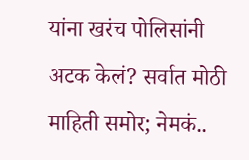यांना खरंच पोलिसांनी अटक केलं? सर्वात मोठी माहिती समोर; नेमकं..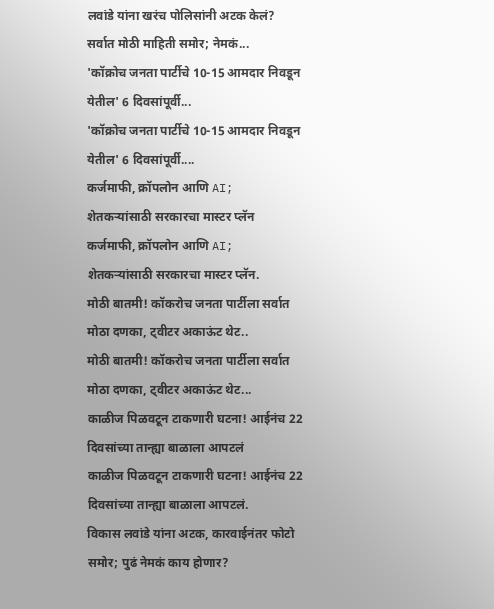लवांडे यांना खरंच पोलिसांनी अटक केलं? सर्वात मोठी माहिती समोर; नेमकं...
'कॉक्रोच जनता पार्टीचे 10-15 आमदार निवडून येतील' 6 दिवसांपूर्वी...
'कॉक्रोच जनता पार्टीचे 10-15 आमदार निवडून येतील' 6 दिवसांपूर्वी....
कर्जमाफी, क्रॉपलोन आणि AI; शेतकऱ्यांसाठी सरकारचा मास्टर प्लॅन
कर्जमाफी, क्रॉपलोन आणि AI; शेतकऱ्यांसाठी सरकारचा मास्टर प्लॅन.
मोठी बातमी! कॉकरोच जनता पार्टीला सर्वात मोठा दणका, ट्वीटर अकाऊंट थेट..
मोठी बातमी! कॉकरोच जनता पार्टीला सर्वात मोठा दणका, ट्वीटर अकाऊंट थेट...
काळीज पिळवटून टाकणारी घटना! आईनंच 22 दिवसांच्या तान्ह्या बाळाला आपटलं
काळीज पिळवटून टाकणारी घटना! आईनंच 22 दिवसांच्या तान्ह्या बाळाला आपटलं.
विकास लवांडे यांना अटक, कारवाईनंतर फोटो समोर; पुढं नेमकं काय होणार?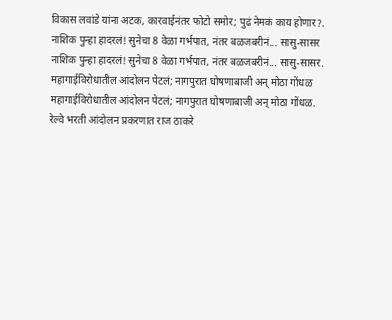विकास लवांडे यांना अटक, कारवाईनंतर फोटो समोर; पुढं नेमकं काय होणार?.
नाशिक पुन्हा हादरलं! सुनेचा 8 वेळा गर्भपात, नंतर बळजबरीनं... सासु-सासर
नाशिक पुन्हा हादरलं! सुनेचा 8 वेळा गर्भपात, नंतर बळजबरीनं... सासु-सासर.
महागाईविरोधातील आंदोलन पेटलं; नागपुरात घोषणाबाजी अन् मोठा गोंधळ
महागाईविरोधातील आंदोलन पेटलं; नागपुरात घोषणाबाजी अन् मोठा गोंधळ.
रेल्वे भरती आंदोलन प्रकरणात राज ठाकरे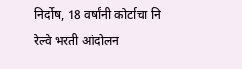निर्दोष, 18 वर्षांनी कोर्टाचा नि
रेल्वे भरती आंदोलन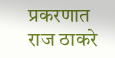प्रकरणात राज ठाकरे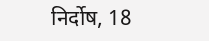निर्दोष, 18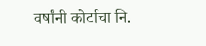वर्षांनी कोर्टाचा नि.